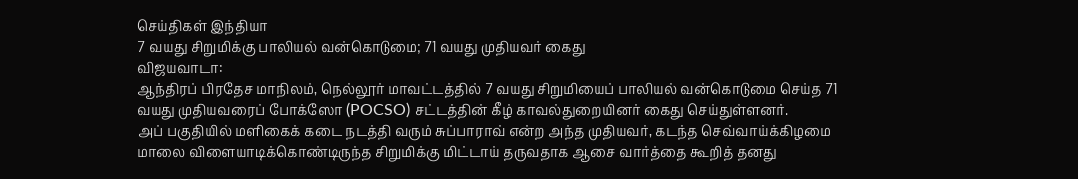செய்திகள் இந்தியா
7 வயது சிறுமிக்கு பாலியல் வன்கொடுமை; 71 வயது முதியவர் கைது
விஜயவாடா:
ஆந்திரப் பிரதேச மாநிலம், நெல்லூர் மாவட்டத்தில் 7 வயது சிறுமியைப் பாலியல் வன்கொடுமை செய்த 71 வயது முதியவரைப் போக்ஸோ (POCSO) சட்டத்தின் கீழ் காவல்துறையினர் கைது செய்துள்ளனர்.
அப் பகுதியில் மளிகைக் கடை நடத்தி வரும் சுப்பாராவ் என்ற அந்த முதியவர், கடந்த செவ்வாய்க்கிழமை மாலை விளையாடிக்கொண்டிருந்த சிறுமிக்கு மிட்டாய் தருவதாக ஆசை வார்த்தை கூறித் தனது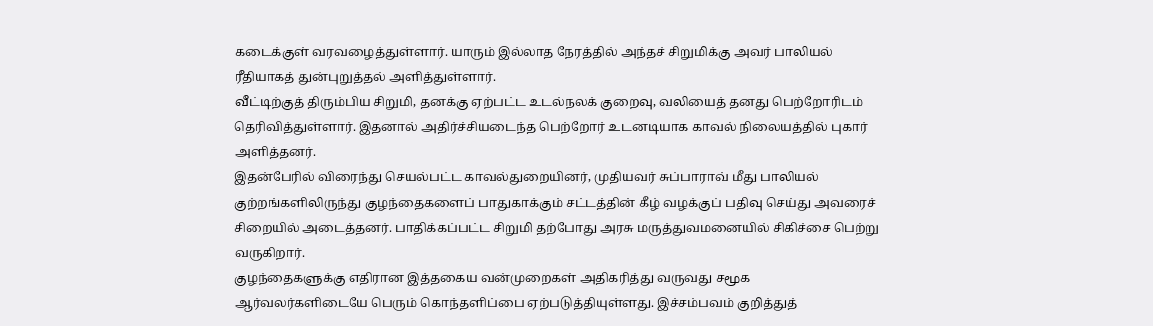கடைக்குள் வரவழைத்துள்ளார். யாரும் இல்லாத நேரத்தில் அந்தச் சிறுமிக்கு அவர் பாலியல் ரீதியாகத் துன்புறுத்தல் அளித்துள்ளார்.
வீட்டிற்குத் திரும்பிய சிறுமி, தனக்கு ஏற்பட்ட உடல்நலக் குறைவு, வலியைத் தனது பெற்றோரிடம் தெரிவித்துள்ளார். இதனால் அதிர்ச்சியடைந்த பெற்றோர் உடனடியாக காவல் நிலையத்தில் புகார் அளித்தனர்.
இதன்பேரில் விரைந்து செயல்பட்ட காவல்துறையினர், முதியவர் சுப்பாராவ் மீது பாலியல் குற்றங்களிலிருந்து குழந்தைகளைப் பாதுகாக்கும் சட்டத்தின் கீழ் வழக்குப் பதிவு செய்து அவரைச் சிறையில் அடைத்தனர். பாதிக்கப்பட்ட சிறுமி தற்போது அரசு மருத்துவமனையில் சிகிச்சை பெற்று வருகிறார்.
குழந்தைகளுக்கு எதிரான இத்தகைய வன்முறைகள் அதிகரித்து வருவது சமூக ஆர்வலர்களிடையே பெரும் கொந்தளிப்பை ஏற்படுத்தியுள்ளது. இச்சம்பவம் குறித்துத்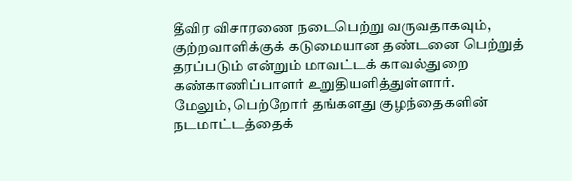தீவிர விசாரணை நடைபெற்று வருவதாகவும், குற்றவாளிக்குக் கடுமையான தண்டனை பெற்றுத் தரப்படும் என்றும் மாவட்டக் காவல்துறை கண்காணிப்பாளர் உறுதியளித்துள்ளார்.
மேலும், பெற்றோர் தங்களது குழந்தைகளின் நடமாட்டத்தைக்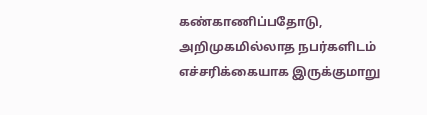கண்காணிப்பதோடு, அறிமுகமில்லாத நபர்களிடம் எச்சரிக்கையாக இருக்குமாறு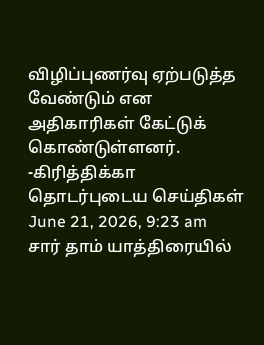விழிப்புணர்வு ஏற்படுத்த வேண்டும் என அதிகாரிகள் கேட்டுக் கொண்டுள்ளனர்.
-கிரித்திக்கா
தொடர்புடைய செய்திகள்
June 21, 2026, 9:23 am
சார் தாம் யாத்திரையில்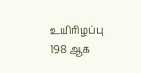உயிரிழப்பு 198 ஆக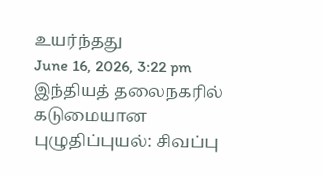உயர்ந்தது
June 16, 2026, 3:22 pm
இந்தியத் தலைநகரில் கடுமையான புழுதிப்புயல்: சிவப்பு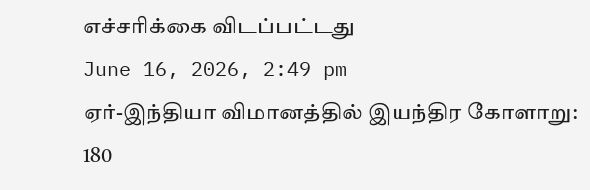எச்சரிக்கை விடப்பட்டது
June 16, 2026, 2:49 pm
ஏர்-இந்தியா விமானத்தில் இயந்திர கோளாறு: 180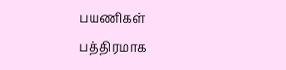பயணிகள் பத்திரமாக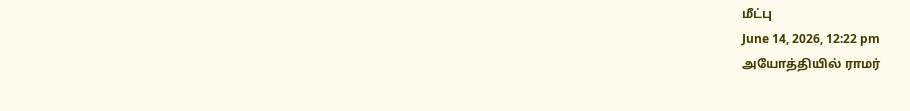மீட்பு
June 14, 2026, 12:22 pm
அயோத்தியில் ராமர்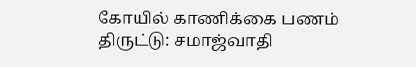கோயில் காணிக்கை பணம் திருட்டு: சமாஜ்வாதி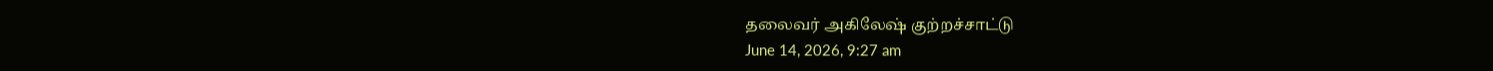தலைவர் அகிலேஷ் குற்றச்சாட்டு
June 14, 2026, 9:27 am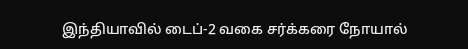இந்தியாவில் டைப்-2 வகை சர்க்கரை நோயால்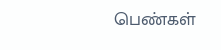பெண்கள்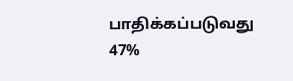பாதிக்கப்படுவது 47%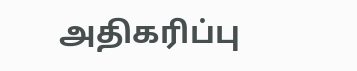அதிகரிப்பு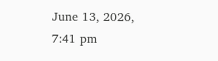June 13, 2026, 7:41 pm